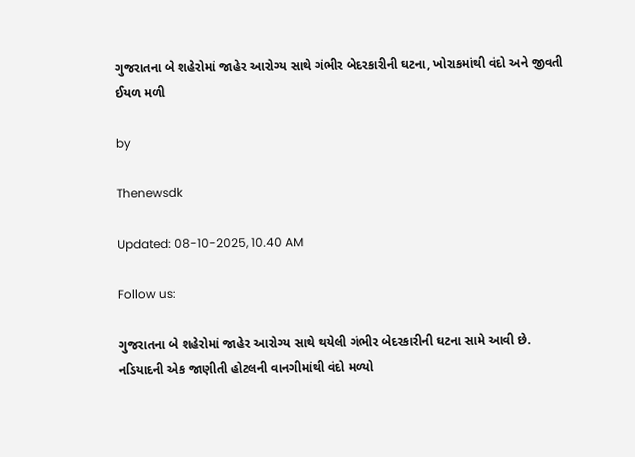ગુજરાતના બે શહેરોમાં જાહેર આરોગ્ય સાથે ગંભીર બેદરકારીની ઘટના, ખોરાકમાંથી વંદો અને જીવતી ઈયળ મળી

by

Thenewsdk

Updated: 08-10-2025, 10.40 AM

Follow us:

ગુજરાતના બે શહેરોમાં જાહેર આરોગ્ય સાથે થયેલી ગંભીર બેદરકારીની ઘટના સામે આવી છે. નડિયાદની એક જાણીતી હોટલની વાનગીમાંથી વંદો મળ્યો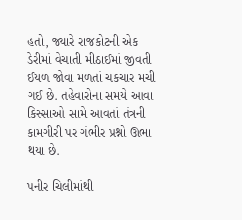હતો, જ્યારે રાજકોટની એક ડેરીમાં વેચાતી મીઠાઈમાં જીવતી ઈયળ જોવા મળતાં ચકચાર મચી ગઈ છે. તહેવારોના સમયે આવા કિસ્સાઓ સામે આવતાં તંત્રની કામગીરી પર ગંભીર પ્રશ્નો ઊભા થયા છે.

પનીર ચિલીમાંથી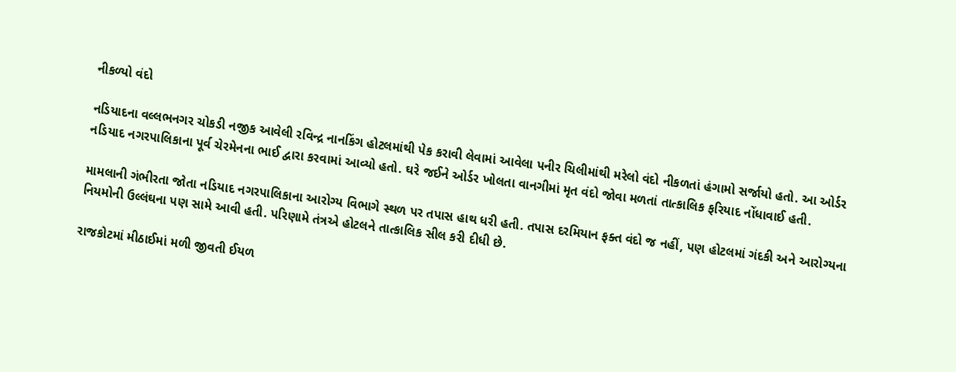નીકળ્યો વંદો

નડિયાદના વલ્લભનગર ચોકડી નજીક આવેલી રવિન્દ્ર નાનકિંગ હોટલમાંથી પેક કરાવી લેવામાં આવેલા પનીર ચિલીમાંથી મરેલો વંદો નીકળતાં હંગામો સર્જાયો હતો. આ ઓર્ડર નડિયાદ નગરપાલિકાના પૂર્વ ચેરમેનના ભાઈ દ્વારા કરવામાં આવ્યો હતો. ઘરે જઈને ઓર્ડર ખોલતા વાનગીમાં મૃત વંદો જોવા મળતાં તાત્કાલિક ફરિયાદ નોંધાવાઈ હતી.

મામલાની ગંભીરતા જોતા નડિયાદ નગરપાલિકાના આરોગ્ય વિભાગે સ્થળ પર તપાસ હાથ ધરી હતી. તપાસ દરમિયાન ફક્ત વંદો જ નહીં, પણ હોટલમાં ગંદકી અને આરોગ્યના નિયમોની ઉલ્લંઘના પણ સામે આવી હતી. પરિણામે તંત્રએ હોટલને તાત્કાલિક સીલ કરી દીધી છે.

રાજકોટમાં મીઠાઈમાં મળી જીવતી ઈયળ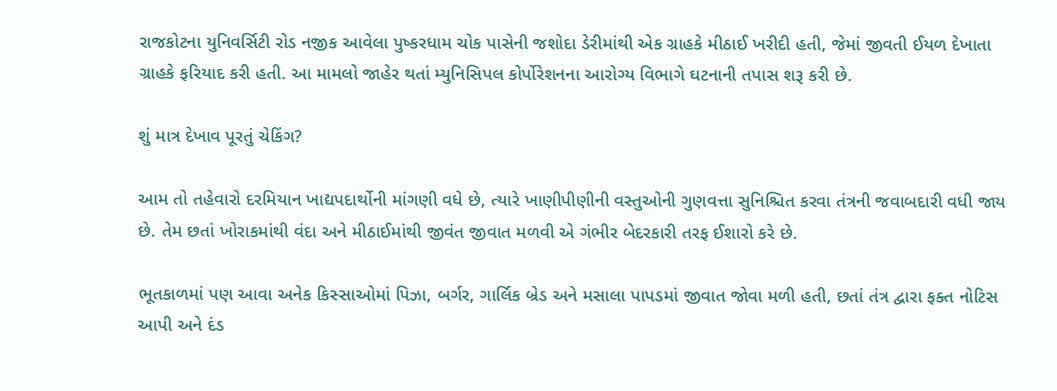રાજકોટના યુનિવર્સિટી રોડ નજીક આવેલા પુષ્કરધામ ચોક પાસેની જશોદા ડેરીમાંથી એક ગ્રાહકે મીઠાઈ ખરીદી હતી, જેમાં જીવતી ઈયળ દેખાતા ગ્રાહકે ફરિયાદ કરી હતી. આ મામલો જાહેર થતાં મ્યુનિસિપલ કોર્પોરેશનના આરોગ્ય વિભાગે ઘટનાની તપાસ શરૂ કરી છે.

શું માત્ર દેખાવ પૂરતું ચેકિંગ?

આમ તો તહેવારો દરમિયાન ખાદ્યપદાર્થોની માંગણી વધે છે, ત્યારે ખાણીપીણીની વસ્તુઓની ગુણવત્તા સુનિશ્ચિત કરવા તંત્રની જવાબદારી વધી જાય છે. તેમ છતાં ખોરાકમાંથી વંદા અને મીઠાઈમાંથી જીવંત જીવાત મળવી એ ગંભીર બેદરકારી તરફ ઈશારો કરે છે.

ભૂતકાળમાં પણ આવા અનેક કિસ્સાઓમાં પિઝા, બર્ગર, ગાર્લિક બ્રેડ અને મસાલા પાપડમાં જીવાત જોવા મળી હતી, છતાં તંત્ર દ્વારા ફક્ત નોટિસ આપી અને દંડ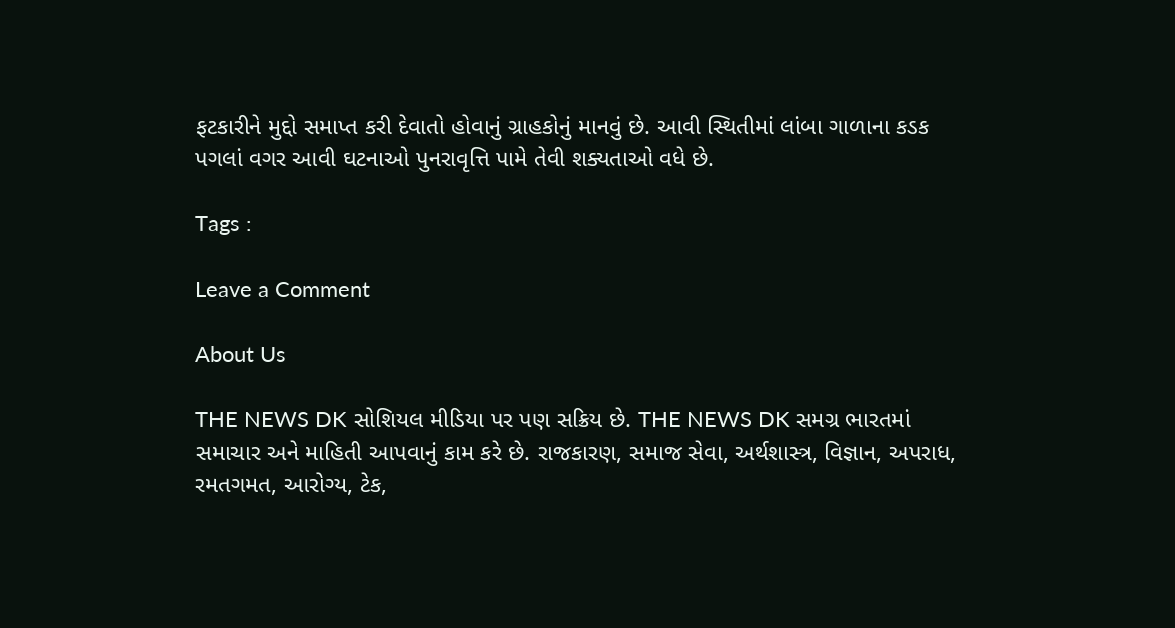ફટકારીને મુદ્દો સમાપ્ત કરી દેવાતો હોવાનું ગ્રાહકોનું માનવું છે. આવી સ્થિતીમાં લાંબા ગાળાના કડક પગલાં વગર આવી ઘટનાઓ પુનરાવૃત્તિ પામે તેવી શક્યતાઓ વધે છે.

Tags :

Leave a Comment

About Us

THE NEWS DK સોશિયલ મીડિયા પર પણ સક્રિય છે. THE NEWS DK સમગ્ર ભારતમાં સમાચાર અને માહિતી આપવાનું કામ કરે છે. રાજકારણ, સમાજ સેવા, અર્થશાસ્ત્ર, વિજ્ઞાન, અપરાધ, રમતગમત, આરોગ્ય, ટેક,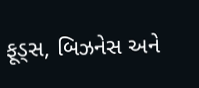ફૂડ્સ, બિઝનેસ અને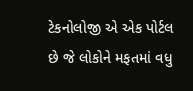ટેકનોલોજી એ એક પોર્ટલ છે જે લોકોને મફતમાં વધુ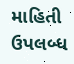માહિતી ઉપલબ્ધ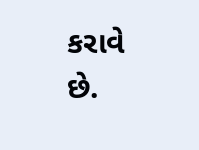કરાવે છે.